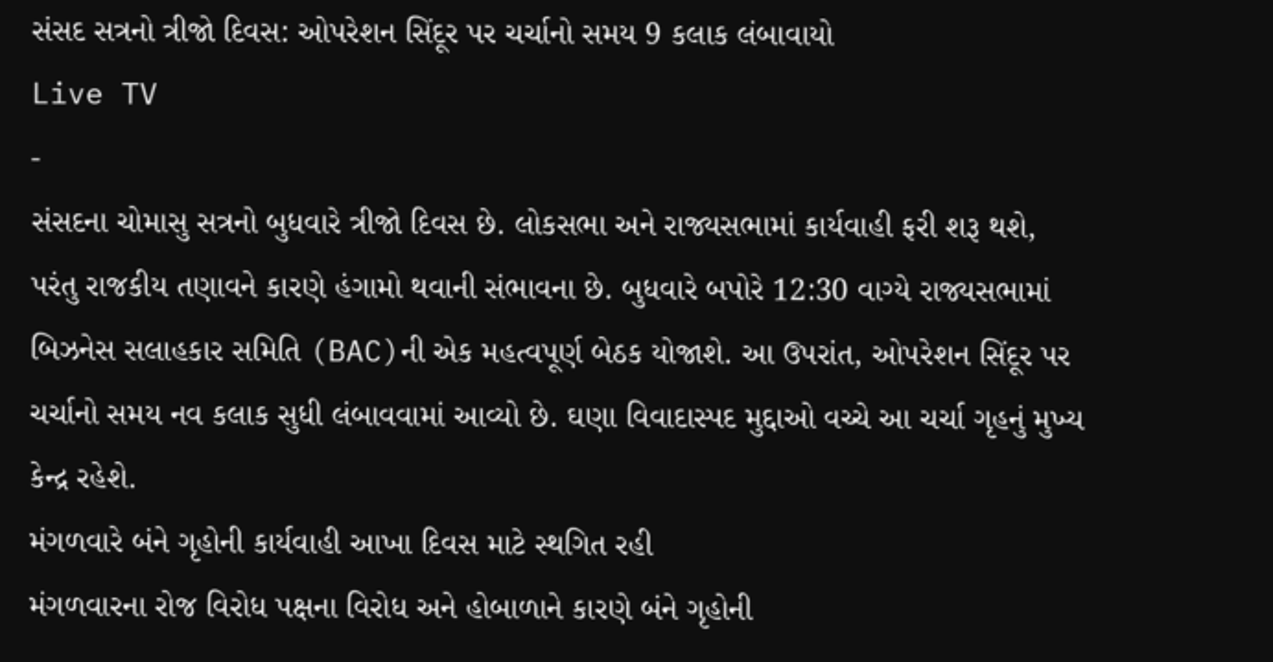સંસદ સત્રનો ત્રીજો દિવસ: ઓપરેશન સિંદૂર પર ચર્ચાનો સમય 9 કલાક લંબાવાયો
Live TV
-
સંસદના ચોમાસુ સત્રનો બુધવારે ત્રીજો દિવસ છે. લોકસભા અને રાજ્યસભામાં કાર્યવાહી ફરી શરૂ થશે, પરંતુ રાજકીય તણાવને કારણે હંગામો થવાની સંભાવના છે. બુધવારે બપોરે 12:30 વાગ્યે રાજ્યસભામાં બિઝનેસ સલાહકાર સમિતિ (BAC)ની એક મહત્વપૂર્ણ બેઠક યોજાશે. આ ઉપરાંત, ઓપરેશન સિંદૂર પર ચર્ચાનો સમય નવ કલાક સુધી લંબાવવામાં આવ્યો છે. ઘણા વિવાદાસ્પદ મુદ્દાઓ વચ્ચે આ ચર્ચા ગૃહનું મુખ્ય કેન્દ્ર રહેશે.
મંગળવારે બંને ગૃહોની કાર્યવાહી આખા દિવસ માટે સ્થગિત રહી
મંગળવારના રોજ વિરોધ પક્ષના વિરોધ અને હોબાળાને કારણે બંને ગૃહોની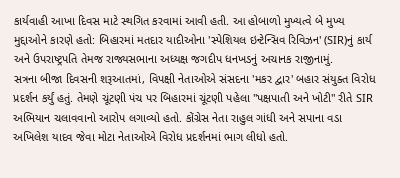કાર્યવાહી આખા દિવસ માટે સ્થગિત કરવામાં આવી હતી. આ હોબાળો મુખ્યત્વે બે મુખ્ય મુદ્દાઓને કારણે હતો: બિહારમાં મતદાર યાદીઓના 'સ્પેશિયલ ઇન્ટેન્સિવ રિવિઝન' (SIR)નું કાર્ય અને ઉપરાષ્ટ્રપતિ તેમજ રાજ્યસભાના અધ્યક્ષ જગદીપ ધનખડનું અચાનક રાજીનામું.
સત્રના બીજા દિવસની શરૂઆતમાં, વિપક્ષી નેતાઓએ સંસદના 'મકર દ્વાર' બહાર સંયુક્ત વિરોધ પ્રદર્શન કર્યું હતું. તેમણે ચૂંટણી પંચ પર બિહારમાં ચૂંટણી પહેલા "પક્ષપાતી અને ખોટી" રીતે SIR અભિયાન ચલાવવાનો આરોપ લગાવ્યો હતો. કોંગ્રેસ નેતા રાહુલ ગાંધી અને સપાના વડા અખિલેશ યાદવ જેવા મોટા નેતાઓએ વિરોધ પ્રદર્શનમાં ભાગ લીધો હતો.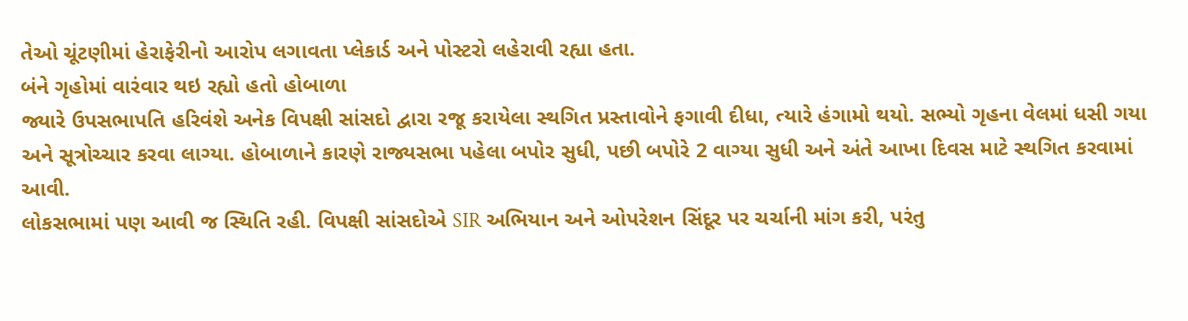તેઓ ચૂંટણીમાં હેરાફેરીનો આરોપ લગાવતા પ્લેકાર્ડ અને પોસ્ટરો લહેરાવી રહ્યા હતા.
બંને ગૃહોમાં વારંવાર થઇ રહ્યો હતો હોબાળા
જ્યારે ઉપસભાપતિ હરિવંશે અનેક વિપક્ષી સાંસદો દ્વારા રજૂ કરાયેલા સ્થગિત પ્રસ્તાવોને ફગાવી દીધા, ત્યારે હંગામો થયો. સભ્યો ગૃહના વેલમાં ધસી ગયા અને સૂત્રોચ્ચાર કરવા લાગ્યા. હોબાળાને કારણે રાજ્યસભા પહેલા બપોર સુધી, પછી બપોરે 2 વાગ્યા સુધી અને અંતે આખા દિવસ માટે સ્થગિત કરવામાં આવી.
લોકસભામાં પણ આવી જ સ્થિતિ રહી. વિપક્ષી સાંસદોએ SIR અભિયાન અને ઓપરેશન સિંદૂર પર ચર્ચાની માંગ કરી, પરંતુ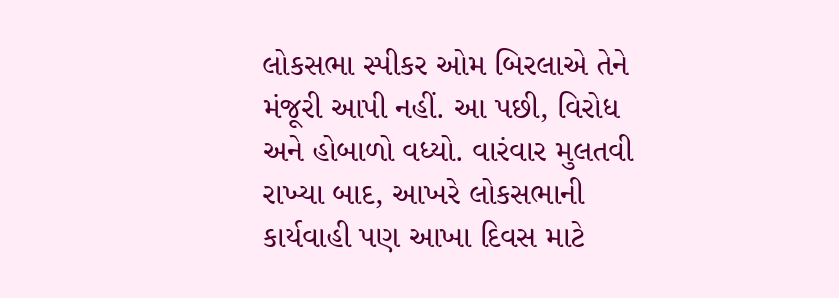લોકસભા સ્પીકર ઓમ બિરલાએ તેને મંજૂરી આપી નહીં. આ પછી, વિરોધ અને હોબાળો વધ્યો. વારંવાર મુલતવી રાખ્યા બાદ, આખરે લોકસભાની કાર્યવાહી પણ આખા દિવસ માટે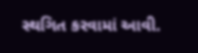સ્થગિત કરવામાં આવી.